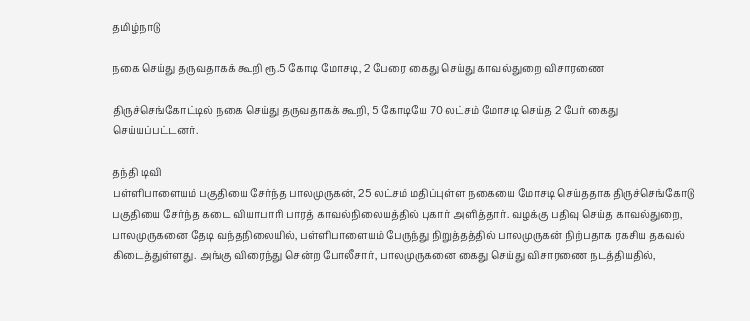தமிழ்நாடு

நகை செய்து தருவதாகக் கூறி ரூ.5 கோடி மோசடி, 2 பேரை கைது செய்து காவல்துறை விசாரணை

திருச்செங்கோட்டில் நகை செய்து தருவதாகக் கூறி, 5 கோடியே 70 லட்சம் மோசடி செய்த 2 பேர் கைது செய்யப்பட்டனர்.

தந்தி டிவி
பள்ளிபாளையம் பகுதியை சேர்ந்த பாலமுருகன், 25 லட்சம் மதிப்புள்ள நகையை மோசடி செய்ததாக திருச்செங்கோடு பகுதியை சேர்ந்த கடை வியாபாரி பாரத் காவல்நிலையத்தில் புகார் அளித்தார். வழக்கு பதிவு செய்த காவல்துறை, பாலமுருகனை தேடி வந்தநிலையில், பள்ளிபாளையம் பேருந்து நிறுத்தத்தில் பாலமுருகன் நிற்பதாக ரகசிய தகவல் கிடைத்துள்ளது. அங்கு விரைந்து சென்ற போலீசார், பாலமுருகனை கைது செய்து விசாரணை நடத்தியதில்,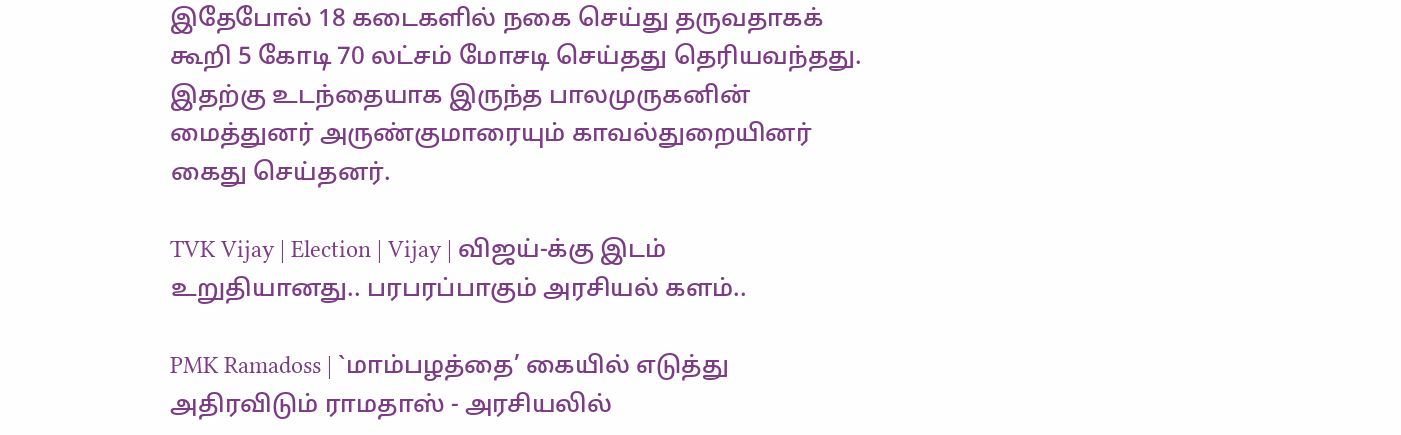இதேபோல் 18 கடைகளில் நகை செய்து தருவதாகக் கூறி 5 கோடி 70 லட்சம் மோசடி செய்தது தெரியவந்தது. இதற்கு உடந்தையாக இருந்த பாலமுருகனின் மைத்துனர் அருண்குமாரையும் காவல்துறையினர் கைது செய்தனர்.

TVK Vijay | Election | Vijay | விஜய்-க்கு இடம் உறுதியானது.. பரபரப்பாகும் அரசியல் களம்..

PMK Ramadoss | `மாம்பழத்தை’ கையில் எடுத்து அதிரவிடும் ராமதாஸ் - அரசியலில்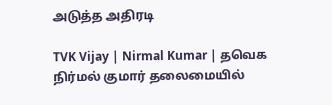அடுத்த அதிரடி

TVK Vijay | Nirmal Kumar | தவெக நிர்மல் குமார் தலைமையில்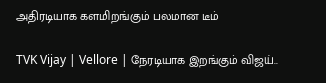அதிரடியாக களமிறங்கும் பலமான டீம்

TVK Vijay | Vellore | நேரடியாக இறங்கும் விஜய்..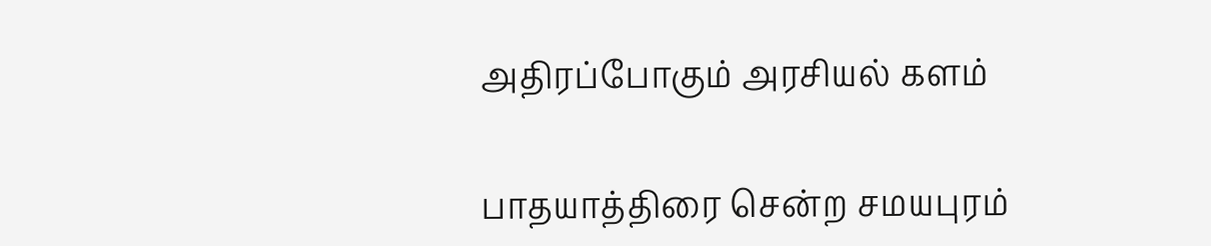அதிரப்போகும் அரசியல் களம்

பாதயாத்திரை சென்ற சமயபுரம்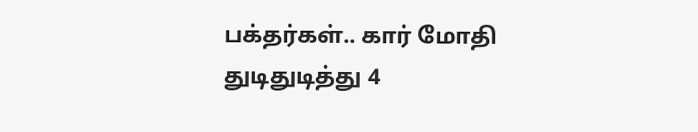பக்தர்கள்.. கார் மோதி துடிதுடித்து 4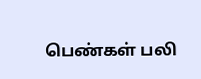பெண்கள் பலி